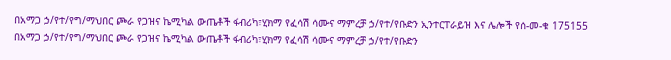በአማጋ ኃ/የተ/የግ/ማህበር ጮራ የጋዝና ኬሚካል ውጤቶች ፋብሪካ፣ሂክማ የፈሳሽ ሳሙና ማምረቻ ኃ/የተ/የቡድን ኢንተርፐራይዝ እና ሌሎች የሰ-መ-ቁ 175155 በአማጋ ኃ/የተ/የግ/ማህበር ጮራ የጋዝና ኬሚካል ውጤቶች ፋብሪካ፣ሂክማ የፈሳሽ ሳሙና ማምረቻ ኃ/የተ/የቡድን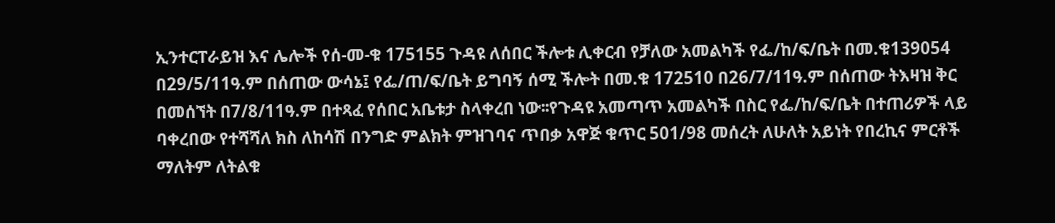ኢንተርፐራይዝ እና ሌሎች የሰ-መ-ቁ 175155 ጉዳዩ ለሰበር ችሎቱ ሊቀርብ የቻለው አመልካች የፌ/ከ/ፍ/ቤት በመ.ቁ139054 በ29/5/11ዓ.ም በሰጠው ውሳኔ፤ የፌ/ጠ/ፍ/ቤት ይግባኝ ሰሚ ችሎት በመ.ቁ 172510 በ26/7/11ዓ.ም በሰጠው ትእዛዝ ቅር በመሰኘት በ7/8/11ዓ.ም በተጻፈ የሰበር አቤቱታ ስላቀረበ ነው፡፡የጉዳዩ አመጣጥ አመልካች በስር የፌ/ከ/ፍ/ቤት በተጠሪዎች ላይ ባቀረበው የተሻሻለ ክስ ለከሳሽ በንግድ ምልክት ምዝገባና ጥበቃ አዋጅ ቁጥር 501/98 መሰረት ለሁለት አይነት የበረኪና ምርቶች ማለትም ለትልቁ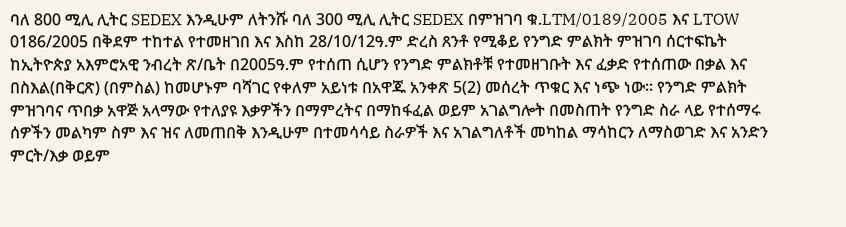ባለ 800 ሚሊ ሊትር SEDEX እንዲሁም ለትንሹ ባለ 300 ሚሊ ሊትር SEDEX በምዝገባ ቁ.LTM/0189/2005 እና LTOW 0186/2005 በቅደም ተከተል የተመዘገበ እና እስከ 28/10/12ዓ.ም ድረስ ጸንቶ የሚቆይ የንግድ ምልክት ምዝገባ ሰርተፍኬት ከኢትዮጵያ አእምሮአዊ ንብረት ጽ/ቤት በ2005ዓ.ም የተሰጠ ሲሆን የንግድ ምልክቶቹ የተመዘገቡት እና ፈቃድ የተሰጠው በቃል እና በስእል(በቅርጽ) (በምስል) ከመሆኑም ባሻገር የቀለም አይነቱ በአዋጁ አንቀጽ 5(2) መሰረት ጥቁር እና ነጭ ነው፡፡ የንግድ ምልክት ምዝገባና ጥበቃ አዋጅ አላማው የተለያዩ እቃዎችን በማምረትና በማከፋፈል ወይም አገልግሎት በመስጠት የንግድ ስራ ላይ የተሰማሩ ሰዎችን መልካም ስም እና ዝና ለመጠበቅ እንዲሁም በተመሳሳይ ስራዎች እና አገልግለቶች መካከል ማሳከርን ለማስወገድ እና አንድን ምርት/እቃ ወይም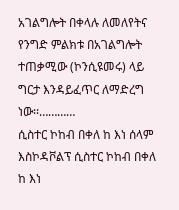አገልግሎት በቀላሉ ለመለየትና የንግድ ምልክቱ በአገልግሎት ተጠቃሚው (ኮንሲዩመሩ) ላይ ግርታ እንዳይፈጥር ለማድረግ ነው፡፡…………
ሲስተር ኮከብ በቀለ ከ እነ ሰላም እስኮዳቮልፕ ሲስተር ኮከብ በቀለ ከ እነ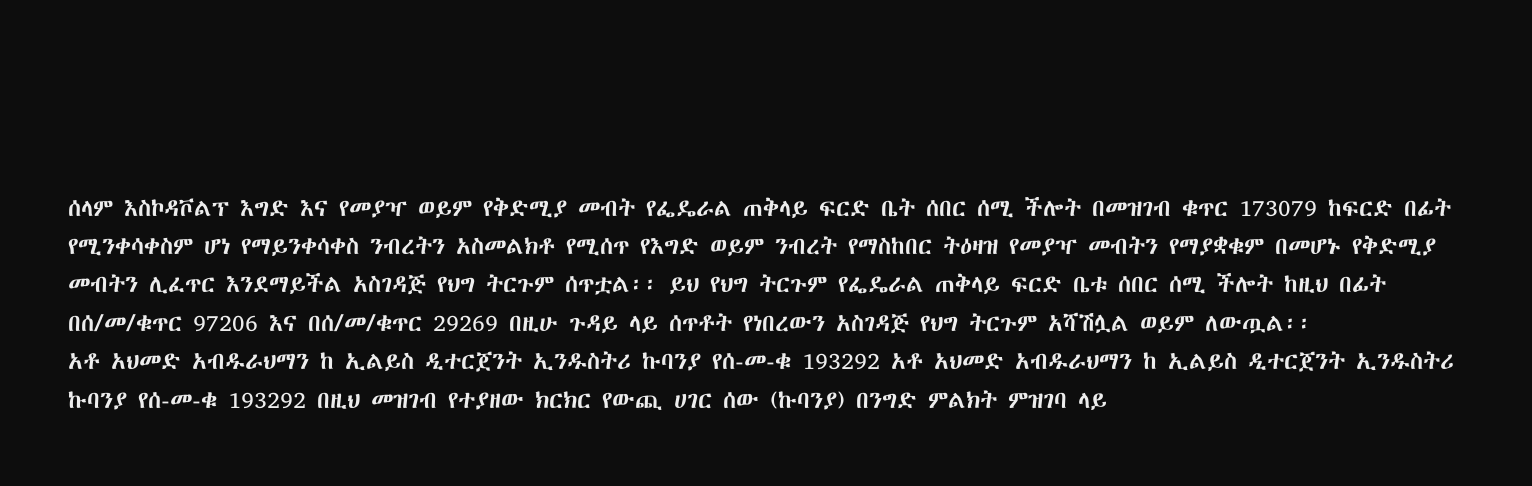ሰላም እስኮዳቮልፕ እግድ እና የመያዣ ወይም የቅድሚያ መብት የፌዴራል ጠቅላይ ፍርድ ቤት ሰበር ሰሚ ችሎት በመዝገብ ቁጥር 173079 ከፍርድ በፊት የሚንቀሳቀስም ሆነ የማይንቀሳቀስ ንብረትን አስመልክቶ የሚሰጥ የእግድ ወይም ንብረት የማስከበር ትዕዛዝ የመያዣ መብትን የማያቋቁም በመሆኑ የቅድሚያ መብትን ሊፈጥር እንደማይችል አስገዳጅ የህግ ትርጉም ሰጥቷል፡፡ ይህ የህግ ትርጉም የፌዴራል ጠቅላይ ፍርድ ቤቱ ሰበር ሰሚ ችሎት ከዚህ በፊት በሰ/መ/ቁጥር 97206 እና በሰ/መ/ቁጥር 29269 በዚሁ ጉዳይ ላይ ሰጥቶት የነበረውን አስገዳጅ የህግ ትርጉም አሻሽሏል ወይም ለውጧል፡፡
አቶ አህመድ አብዱራህማን ከ ኢልይስ ዲተርጀንት ኢንዱስትሪ ኩባንያ የሰ-መ-ቁ 193292 አቶ አህመድ አብዱራህማን ከ ኢልይስ ዲተርጀንት ኢንዱስትሪ ኩባንያ የሰ-መ-ቁ 193292 በዚህ መዝገብ የተያዘው ክርክር የውጪ ሀገር ሰው (ኩባንያ) በንግድ ምልክት ምዝገባ ላይ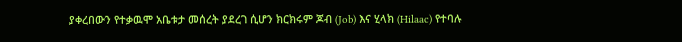ያቀረበውን የተቃዉሞ አቤቱታ መሰረት ያደረገ ሲሆን ክርክሩም ጆብ (Job) እና ሂላክ (Hilaac) የተባሉ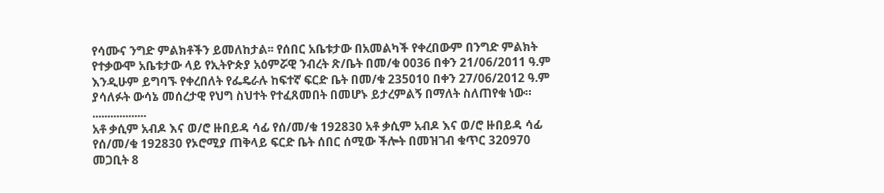የሳሙና ንግድ ምልክቶችን ይመለከታል፡፡ የሰበር አቤቱታው በአመልካች የቀረበውም በንግድ ምልክት የተቃውሞ አቤቱታው ላይ የኢትዮጵያ አዕምሯዊ ንብረት ጽ/ቤት በመ/ቁ 0036 በቀን 21/06/2011 ዓ.ም እንዲሁም ይግባኙ የቀረበለት የፌዴራሉ ከፍተኛ ፍርድ ቤት በመ/ቁ 235010 በቀን 27/06/2012 ዓ.ም ያሳለፉት ውሳኔ መሰረታዊ የህግ ስህተት የተፈጸመበት በመሆኑ ይታረምልኝ በማለት ስለጠየቁ ነው። ..................
አቶ ቃሲም አብዶ እና ወ/ሮ ዙበይዳ ሳፊ የሰ/መ/ቁ 192830 አቶ ቃሲም አብዶ እና ወ/ሮ ዙበይዳ ሳፊ የሰ/መ/ቁ 192830 የኦሮሚያ ጠቅላይ ፍርድ ቤት ሰበር ሰሚው ችሎት በመዝገብ ቁጥር 320970 መጋቢት 8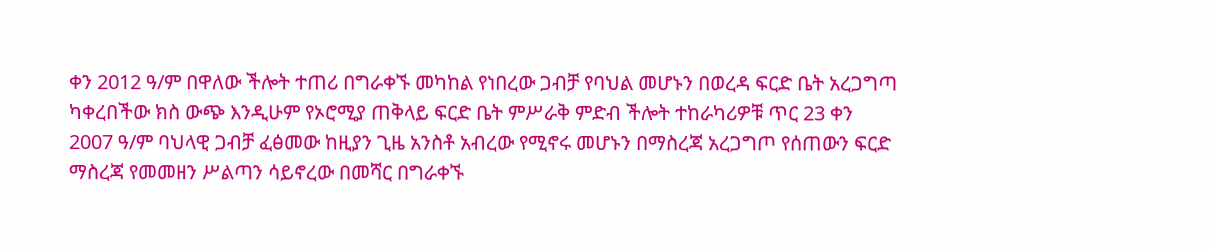ቀን 2012 ዓ/ም በዋለው ችሎት ተጠሪ በግራቀኙ መካከል የነበረው ጋብቻ የባህል መሆኑን በወረዳ ፍርድ ቤት አረጋግጣ ካቀረበችው ክስ ውጭ እንዲሁም የኦሮሚያ ጠቅላይ ፍርድ ቤት ምሥራቅ ምድብ ችሎት ተከራካሪዎቹ ጥር 23 ቀን 2007 ዓ/ም ባህላዊ ጋብቻ ፈፅመው ከዚያን ጊዜ አንስቶ አብረው የሚኖሩ መሆኑን በማስረጃ አረጋግጦ የሰጠውን ፍርድ ማስረጃ የመመዘን ሥልጣን ሳይኖረው በመሻር በግራቀኙ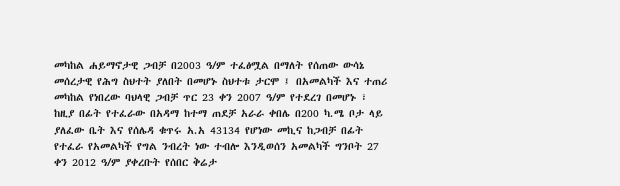መካከል ሐይማኖታዊ ጋብቻ በ2003 ዓ/ም ተፈፅሟል በማለት የሰጠው ውሳኔ መሰረታዊ የሕግ ስህተት ያለበት በመሆኑ ስህተቱ ታርሞ ፤ በአመልካች እና ተጠሪ መካከል የነበረው ባህላዊ ጋብቻ ጥር 23 ቀን 2007 ዓ/ም የተደረገ በመሆኑ ፣ ከዚያ በፊት የተፈራው በአዳማ ከተማ ጠደቻ አራራ ቀበሌ በ200 ካ.ሜ ቦታ ላይ ያለፈው ቤት እና የሰሌዳ ቁጥሩ አ.አ 43134 የሆነው መኪና ከጋብቻ በፊት የተፈራ የአመልካች የግል ንብረት ነው ተብሎ እንዲወሰን አመልካች ግንቦት 27 ቀን 2012 ዓ/ም ያቀረቡት የሰበር ቅሬታ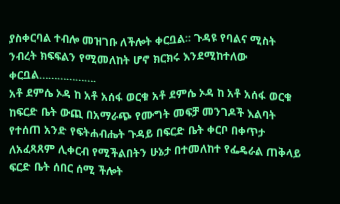ያስቀርባል ተብሎ መዝገቡ ለችሎት ቀርቧል፡፡ ጉዳዩ የባልና ሚስት ንብረት ክፍፍልን የሚመለከት ሆኖ ክርክሩ እንደሚከተለው ቀርቧል……………….
አቶ ደምሴ ኦዳ ከ አቶ አሰፋ ወርቁ አቶ ደምሴ ኦዳ ከ አቶ አሰፋ ወርቁ ከፍርድ ቤት ውጪ በአማራጭ የሙግት መፍቻ መንገዶች እልባት የተሰጠ አንድ የፍትሐብሔት ጉዳይ በፍርድ ቤት ቀርቦ በቀጥታ ለአፈጻጸም ሊቀርብ የሚችልበትን ሁኔታ በተመለከተ የፌዴራል ጠቅላይ ፍርድ ቤት ሰበር ሰሚ ችሎት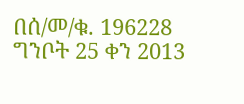በሰ/መ/ቁ. 196228 ግንቦት 25 ቀን 2013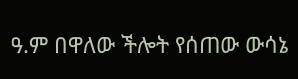ዓ.ም በዋለው ችሎት የሰጠው ውሳኔ